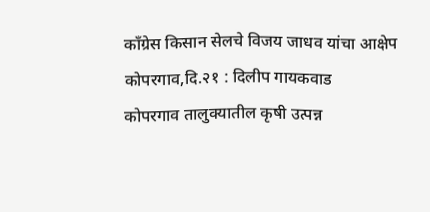काँग्रेस किसान सेलचे विजय जाधव यांचा आक्षेप
कोपरगाव,दि.२१ : दिलीप गायकवाड
कोपरगाव तालुक्यातील कृषी उत्पन्न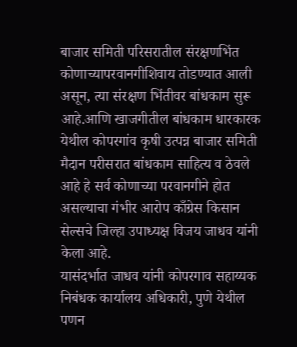बाजार समिती परिसरातील संरक्षणभिंत कोणाच्यापरवानगीशिवाय तोडण्यात आली असून, त्या संरक्षण भिंतीवर बांधकाम सुरू आहे.आणि खाजगीतील बांधकाम धारकारक येथील कोपरगांव कृषी उत्पन्न बाजार समिती मैदान परीसरात बांधकाम साहित्य व ठेवले आहे हे सर्व कोणाच्या परवानगीने होत असल्याचा गंभीर आरोप काँग्रेस किसान सेल्सचे जिल्हा उपाध्यक्ष विजय जाधव यांनी केला आहे.
यासंदर्भात जाधव यांनी कोपरगाव सहाय्यक निबंधक कार्यालय अधिकारी, पुणे येथील पणन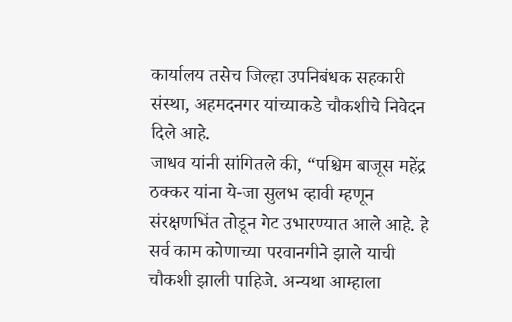कार्यालय तसेच जिल्हा उपनिबंधक सहकारी संस्था, अहमदनगर यांच्याकडे चौकशीचे निवेदन दिले आहे.
जाधव यांनी सांगितले की, “पश्चिम बाजूस महेंद्र ठक्कर यांना ये-जा सुलभ व्हावी म्हणून संरक्षणभिंत तोडून गेट उभारण्यात आले आहे. हे सर्व काम कोणाच्या परवानगीने झाले याची चौकशी झाली पाहिजे. अन्यथा आम्हाला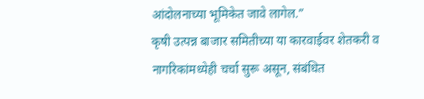आंदोलनाच्या भूमिकेत जावे लागेल.”
कृषी उत्पन्न बाजार समितीच्या या कारवाईवर शेतकरी व नागरिकांमध्येही चर्चा सुरू असून, संबंधित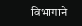विभागाने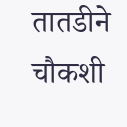तातडीने चौकशी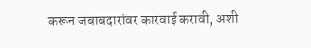करून जबाबदारांवर कारवाई करावी, अशी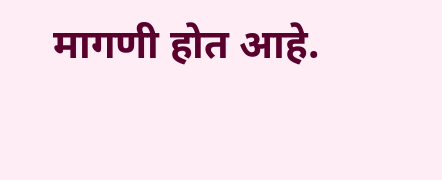मागणी होत आहे.